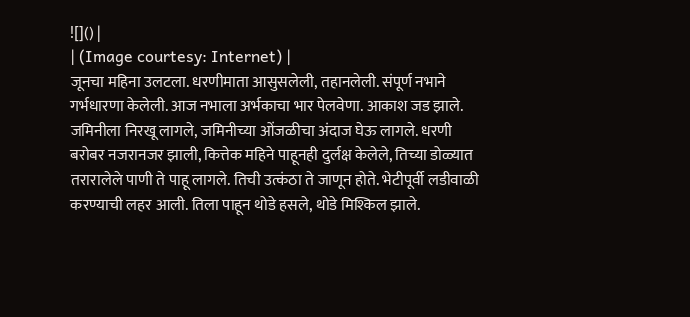![]() |
| (Image courtesy: Internet) |
जूनचा महिना उलटला. धरणीमाता आसुसलेली, तहानलेली. संपूर्ण नभाने गर्भधारणा केलेली. आज नभाला अर्भकाचा भार पेलवेणा. आकाश जड झाले. जमिनीला निरखू लागले, जमिनीच्या ओंजळीचा अंदाज घेऊ लागले. धरणी बरोबर नजरानजर झाली, कित्तेक महिने पाहूनही दुर्लक्ष केलेले, तिच्या डोळ्यात तरारालेले पाणी ते पाहू लागले. तिची उत्कंठा ते जाणून होते. भेटीपूर्वी लडीवाळी करण्याची लहर आली. तिला पाहून थोडे हसले, थोडे मिश्किल झाले.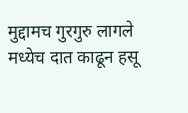मुद्दामच गुरगुरु लागले मध्येच दात काढून हसू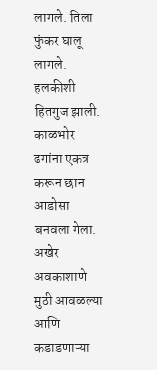लागले. तिला फुंकर घालू लागले. हलकीशी हितगुज झाली. काळभोर ढगांना एकत्र करून छान आडोसा बनवला गेला. अखेर अवकाशाणे मुठी आवळल्या आणि कडाडणाऱ्या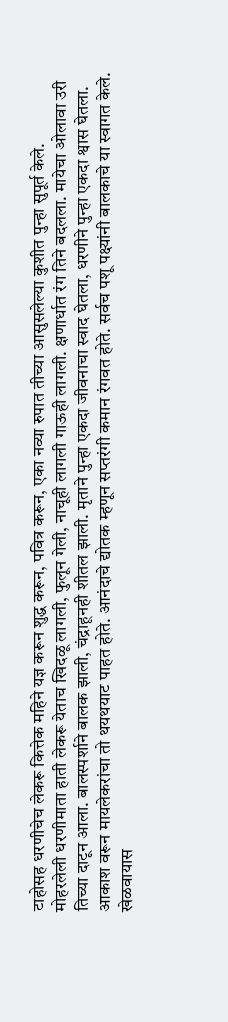टाहोसह धरणीचेच लेकरू कित्तेक महिने यज्ञ करून शुद्ध करून, पवित्र करून, एका नव्या रुपात तीच्या आसुसलेल्या कुशीत पुन्हा सुपूर्त केले.
मोहरलेली धरणीमाता हाती लेकरू येताच खिदळू लागली, फुलून गेली, नाचूही लागली गाऊही लागली. क्षणार्धात रंग तिने बदलला. मायेचा ओलावा उरी तिच्या दाटून आला. बालस्पर्शाने बालक झाली, चंद्राहूनही शीतल झाली. मृताने पुन्हा एकदा जीवनाचा स्वाद घेतला, धरणीने पुन्हा एकदा श्वास घेतला.
आकाश वरून मायलेकरांचा तो थयथयाट पाहत होते. आनंदाचे द्योतक म्हणून सप्तरंगी कमान रंगवत होते. सर्वच पशू पक्ष्यांनी बालकाचे या स्वागत केले. खेळवायास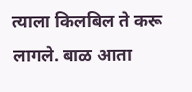त्याला किलबिल ते करू लागले. बाळ आता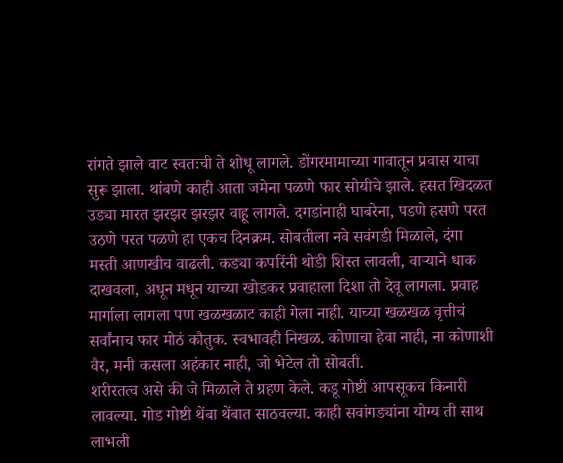रांगते झाले वाट स्वतःची ते शोधू लागले. डोंगरमामाच्या गावातून प्रवास याचा सुरू झाला. थांबणे काही आता जमेना पळणे फार सोयीचे झाले. हसत खिदळत उड्या मारत झरझर झरझर वाहू लागले. दगडांनाही घाबरेना, पडणे हसणे परत उठणे परत पळणे हा एकच दिनक्रम. सोबतीला नवे सवंगडी मिळाले, दंगा मस्ती आणखीच वाढली. कड्या कपरिंनी थोडी शिस्त लावली, वाऱ्याने धाक दाखवला, अधून मधून याच्या खोडकर प्रवाहाला दिशा तो देवू लागला. प्रवाह मार्गाला लागला पण खळखळाट काही गेला नाही. याच्या खळखळ वृत्तीचं सर्वांनाच फार मोठं कौतुक. स्वभावही निखळ. कोणाचा हेवा नाही, ना कोणाशी वैर, मनी कसला अहंकार नाही, जो भेटेल तो सोबती.
शरीरतत्व असे की जे मिळाले ते ग्रहण केले. कडू गोष्टी आपसूकच किनारी लावल्या. गोड गोष्टी थेंबा थेंबात साठवल्या. काही सवांगड्यांना योग्य ती साथ लाभली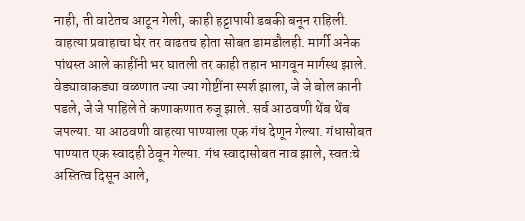नाही, ती वाटेतच आटून गेली, काही हट्टापायी डबकी बनून राहिली. वाहत्या प्रवाहाचा घेर तर वाढतच होता सोबत डामडौलही. मार्गी अनेक पांथस्त आले काहींनी भर घातली तर काही तहान भागवून मार्गस्थ झाले. वेड्यावाकड्या वळणात ज्या ज्या गोष्टींना स्पर्श झाला, जे जे बोल कानी पडले, जे जे पाहिले ते कणाकणात रुजू झाले. सर्व आठवणी थेंब थेंब जपल्या. या आठवणी वाहत्या पाण्याला एक गंध देणून गेल्या. गंधासोबत पाण्यात एक स्वादही ठेवून गेल्या. गंध स्वादासोबत नाव झाले, स्वतःचे अस्तित्व दिसून आले,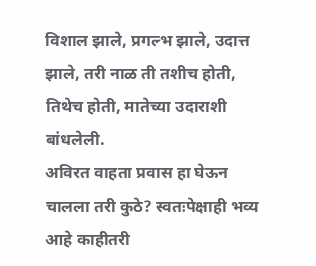विशाल झाले, प्रगल्भ झाले, उदात्त झाले, तरी नाळ ती तशीच होती, तिथेच होती, मातेच्या उदाराशी बांधलेली.
अविरत वाहता प्रवास हा घेऊन चालला तरी कुठे? स्वतःपेक्षाही भव्य आहे काहीतरी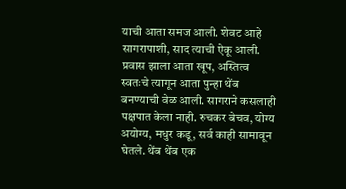याची आता समज आली. शेवट आहे सागरापाशी, साद त्याची ऐकू आली. प्रवास झाला आता खूप, अस्तित्व स्वतःचे त्यागून आता पुन्हा थेंब बनण्याची वेळ आली. सागराने कसलाही पक्षपात केला नाही. रुचकर बेचव, योग्य अयोग्य, मधुर कडू, सर्व काही सामावून घेतले. थेंब थेंब एक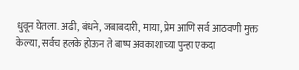धुवून घेतला. अढी, बंधने, जबाबदारी, माया, प्रेम आणि सर्व आठवणी मुक्त केल्या, सर्वच हलके होऊन ते बाष्प अवकाशाच्या पुन्हा एकदा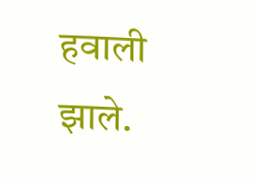हवाली झाले.